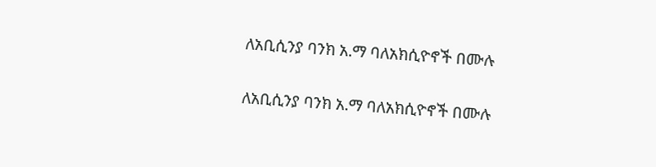ለአቢሲንያ ባንክ አ.ማ ባለአክሲዮኖች በሙሉ

ለአቢሲንያ ባንክ አ.ማ ባለአክሲዮኖች በሙሉ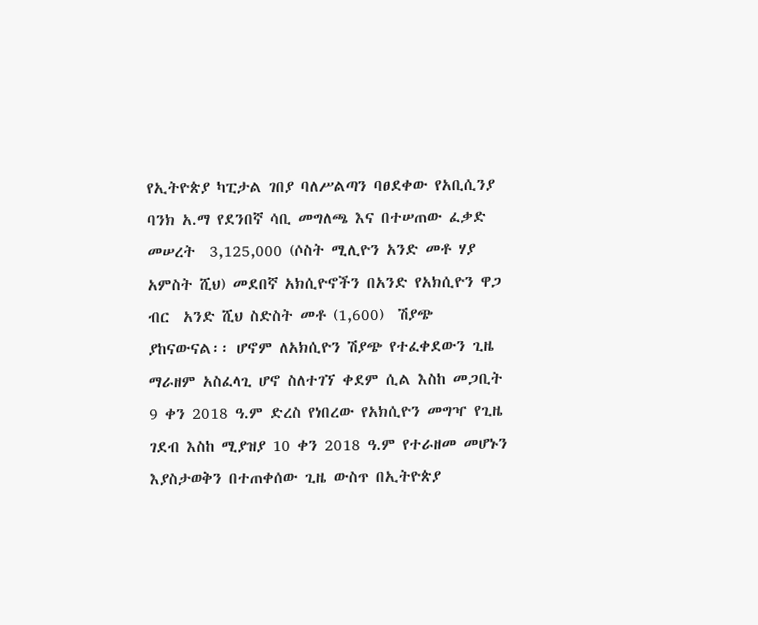የኢትዮጵያ ካፒታል ገበያ ባለሥልጣን ባፀደቀው የአቢሲንያ ባንክ አ.ማ የደንበኛ ሳቢ መግለጫ እና በተሠጠው ፈቃድ መሠረት  3,125,000 (ሶስት ሚሊዮን አንድ መቶ ሃያ አምስት ሺህ) መደበኛ አክሲዮኖችን በአንድ የአክሲዮን ዋጋ  ብር  አንድ ሺህ ስድስት መቶ (1,600)  ሽያጭ  ያከናውናል፡፡ ሆኖም ለአክሲዮን ሽያጭ የተፈቀደውን ጊዜ ማራዘም አስፈላጊ ሆኖ ስለተገኘ ቀደም ሲል እስከ መጋቢት 9 ቀን 2018 ዓ.ም ድረስ የነበረው የአክሲዮን መግዣ የጊዜ ገደብ እስከ ሚያዝያ 10 ቀን 2018 ዓ.ም የተራዘመ መሆኑን እያስታወቅን በተጠቀሰው ጊዜ ውስጥ በኢትዮጵያ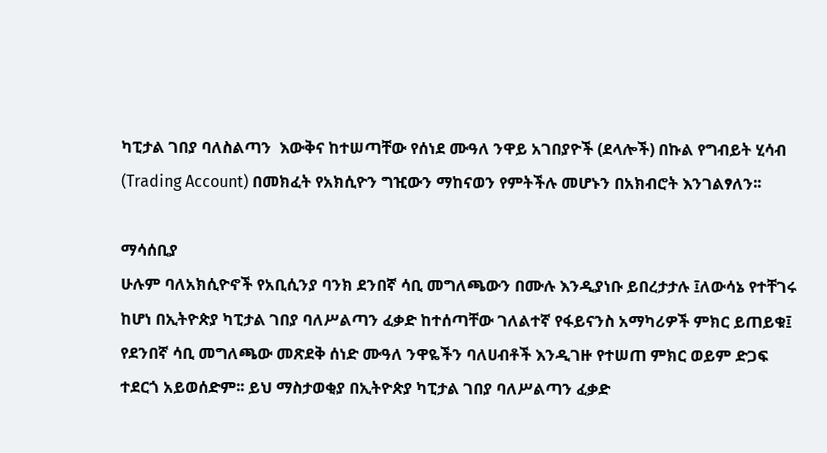ካፒታል ገበያ ባለስልጣን  እውቅና ከተሠጣቸው የሰነደ ሙዓለ ንዋይ አገበያዮች (ደላሎች) በኩል የግብይት ሂሳብ (Trading Account) በመክፈት የአክሲዮን ግዢውን ማከናወን የምትችሉ መሆኑን በአክብሮት እንገልፃለን፡፡

ማሳሰቢያ
ሁሉም ባለአክሲዮኖች የአቢሲንያ ባንክ ደንበኛ ሳቢ መግለጫውን በሙሉ እንዲያነቡ ይበረታታሉ ፤ለውሳኔ የተቸገሩ ከሆነ በኢትዮጵያ ካፒታል ገበያ ባለሥልጣን ፈቃድ ከተሰጣቸው ገለልተኛ የፋይናንስ አማካሪዎች ምክር ይጠይቁ፤ የደንበኛ ሳቢ መግለጫው መጽደቅ ሰነድ ሙዓለ ንዋዬችን ባለሀብቶች እንዲገዙ የተሠጠ ምክር ወይም ድጋፍ ተደርጎ አይወሰድም፡፡ ይህ ማስታወቂያ በኢትዮጵያ ካፒታል ገበያ ባለሥልጣን ፈቃድ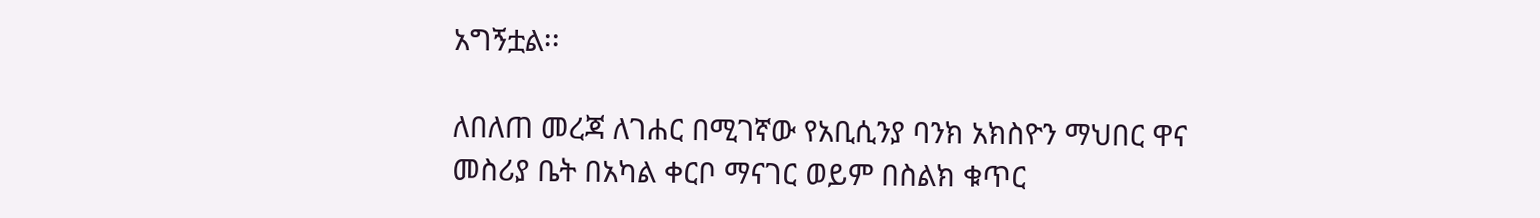አግኝቷል፡፡

ለበለጠ መረጃ ለገሐር በሚገኛው የአቢሲንያ ባንክ አክስዮን ማህበር ዋና መስሪያ ቤት በአካል ቀርቦ ማናገር ወይም በስልክ ቁጥር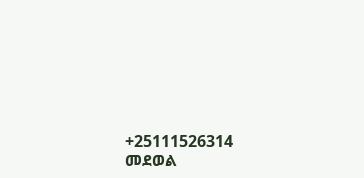+25111526314 መደወል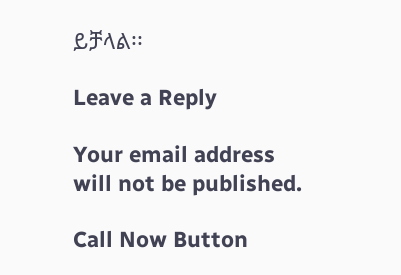ይቻላል፡፡

Leave a Reply

Your email address will not be published.

Call Now Button